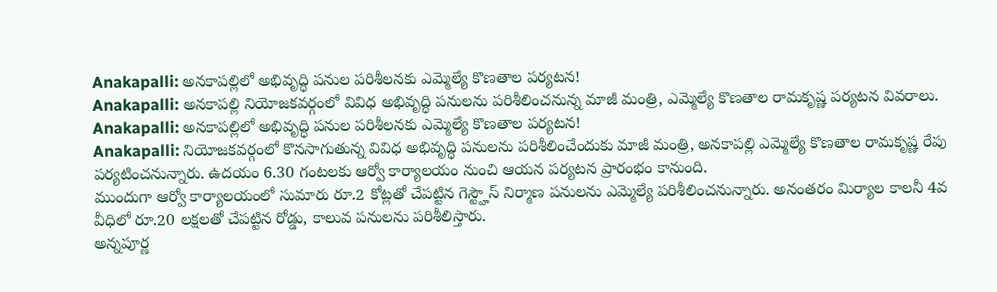Anakapalli: అనకాపల్లిలో అభివృద్ధి పనుల పరిశీలనకు ఎమ్మెల్యే కొణతాల పర్యటన!
Anakapalli: అనకాపల్లి నియోజకవర్గంలో వివిధ అభివృద్ధి పనులను పరిశీలించనున్న మాజీ మంత్రి, ఎమ్మెల్యే కొణతాల రామకృష్ణ పర్యటన వివరాలు.
Anakapalli: అనకాపల్లిలో అభివృద్ధి పనుల పరిశీలనకు ఎమ్మెల్యే కొణతాల పర్యటన!
Anakapalli: నియోజకవర్గంలో కొనసాగుతున్న వివిధ అభివృద్ధి పనులను పరిశీలించేందుకు మాజీ మంత్రి, అనకాపల్లి ఎమ్మెల్యే కొణతాల రామకృష్ణ రేపు పర్యటించనున్నారు. ఉదయం 6.30 గంటలకు ఆర్వో కార్యాలయం నుంచి ఆయన పర్యటన ప్రారంభం కానుంది.
ముందుగా ఆర్వో కార్యాలయంలో సుమారు రూ.2 కోట్లతో చేపట్టిన గెస్ట్హౌస్ నిర్మాణ పనులను ఎమ్మెల్యే పరిశీలించనున్నారు. అనంతరం మిర్యాల కాలనీ 4వ వీధిలో రూ.20 లక్షలతో చేపట్టిన రోడ్డు, కాలువ పనులను పరిశీలిస్తారు.
అన్నపూర్ణ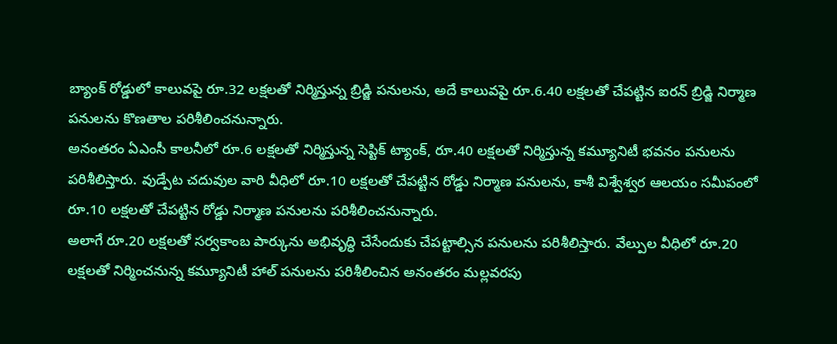బ్యాంక్ రోడ్డులో కాలువపై రూ.32 లక్షలతో నిర్మిస్తున్న బ్రిడ్జి పనులను, అదే కాలువపై రూ.6.40 లక్షలతో చేపట్టిన ఐరన్ బ్రిడ్జి నిర్మాణ పనులను కొణతాల పరిశీలించనున్నారు.
అనంతరం ఏఎంసీ కాలనీలో రూ.6 లక్షలతో నిర్మిస్తున్న సెప్టిక్ ట్యాంక్, రూ.40 లక్షలతో నిర్మిస్తున్న కమ్యూనిటీ భవనం పనులను పరిశీలిస్తారు. వుడ్పేట చదువుల వారి వీధిలో రూ.10 లక్షలతో చేపట్టిన రోడ్డు నిర్మాణ పనులను, కాశీ విశ్వేశ్వర ఆలయం సమీపంలో రూ.10 లక్షలతో చేపట్టిన రోడ్డు నిర్మాణ పనులను పరిశీలించనున్నారు.
అలాగే రూ.20 లక్షలతో సర్వకాంబ పార్కును అభివృద్ధి చేసేందుకు చేపట్టాల్సిన పనులను పరిశీలిస్తారు. వేల్పుల వీధిలో రూ.20 లక్షలతో నిర్మించనున్న కమ్యూనిటీ హాల్ పనులను పరిశీలించిన అనంతరం మల్లవరపు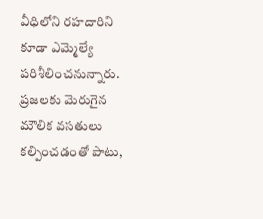వీధిలోని రహదారిని కూడా ఎమ్మెల్యే పరిశీలించనున్నారు.
ప్రజలకు మెరుగైన మౌలిక వసతులు కల్పించడంతో పాటు,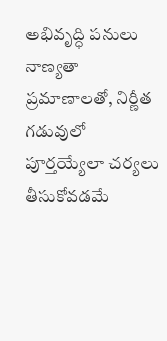అభివృద్ధి పనులు నాణ్యతా ప్రమాణాలతో, నిర్ణీత గడువులో పూర్తయ్యేలా చర్యలు తీసుకోవడమే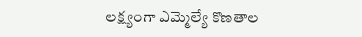లక్ష్యంగా ఎమ్మెల్యే కొణతాల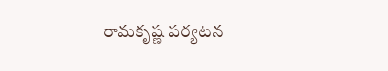రామకృష్ణ పర్యటన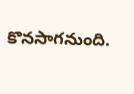కొనసాగనుంది.